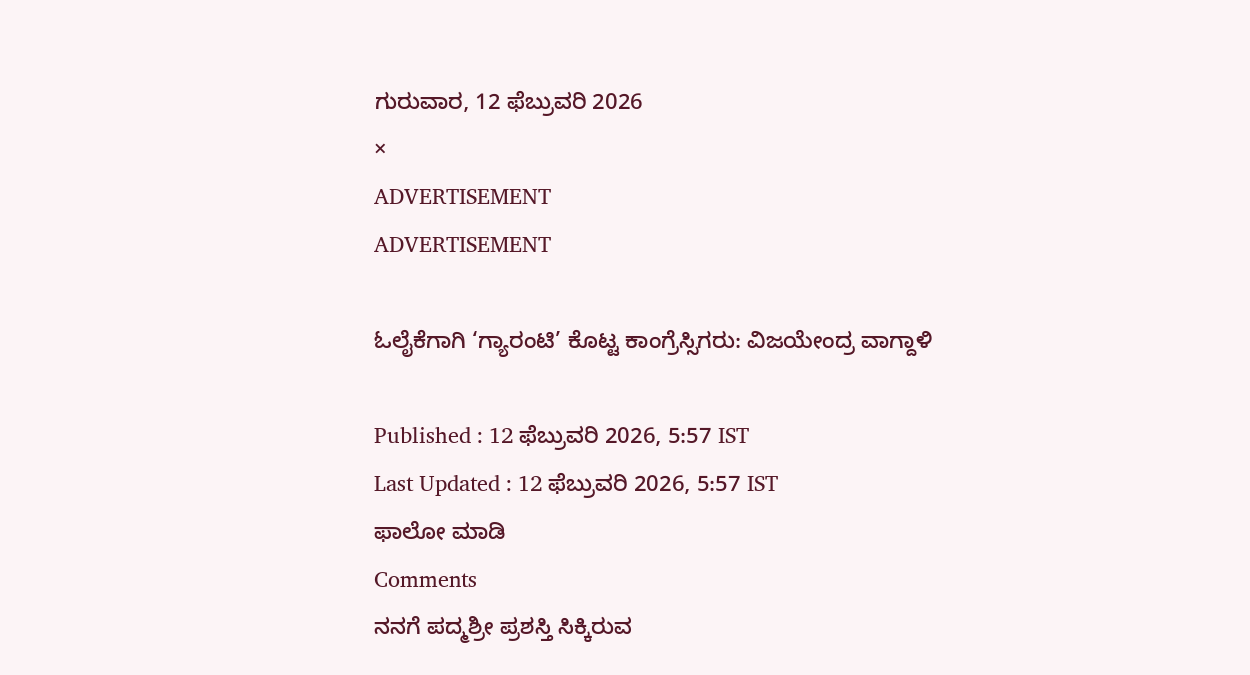ಗುರುವಾರ, 12 ಫೆಬ್ರುವರಿ 2026
×
ADVERTISEMENT
ADVERTISEMENT

ಓಲೈಕೆಗಾಗಿ ‘ಗ್ಯಾರಂಟಿ’ ಕೊಟ್ಟ ಕಾಂಗ್ರೆಸ್ಸಿಗರು: ವಿಜಯೇಂದ್ರ ವಾಗ್ದಾಳಿ

Published : 12 ಫೆಬ್ರುವರಿ 2026, 5:57 IST
Last Updated : 12 ಫೆಬ್ರುವರಿ 2026, 5:57 IST
ಫಾಲೋ ಮಾಡಿ
Comments
ನನಗೆ ಪದ್ಮಶ್ರೀ ಪ್ರಶಸ್ತಿ ಸಿಕ್ಕಿರುವ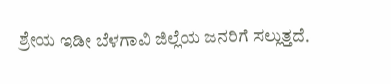ಶ್ರೇಯ ಇಡೀ ಬೆಳಗಾವಿ ಜಿಲ್ಲೆಯ ಜನರಿಗೆ ಸಲ್ಲುತ್ತದೆ.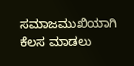ಸಮಾಜಮುಖಿಯಾಗಿ ಕೆಲಸ ಮಾಡಲು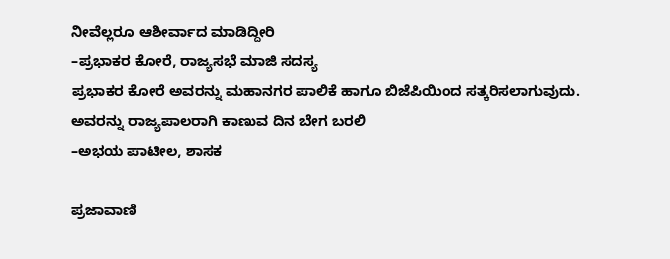ನೀವೆಲ್ಲರೂ ಆಶೀರ್ವಾದ ಮಾಡಿದ್ದೀರಿ
–ಪ್ರಭಾಕರ ಕೋರೆ, ರಾಜ್ಯಸಭೆ ಮಾಜಿ ಸದಸ್ಯ
ಪ್ರಭಾಕರ ಕೋರೆ ಅವರನ್ನು ಮಹಾನಗರ ಪಾಲಿಕೆ ಹಾಗೂ ಬಿಜೆಪಿಯಿಂದ ಸತ್ಕರಿಸಲಾಗುವುದು.  ಅವರನ್ನು ರಾಜ್ಯಪಾಲರಾಗಿ ಕಾಣುವ ದಿನ ಬೇಗ ಬರಲಿ
–ಅಭಯ ಪಾಟೀಲ, ಶಾಸಕ

ಪ್ರಜಾವಾಣಿ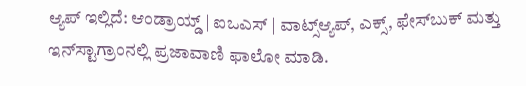ಆ್ಯಪ್ ಇಲ್ಲಿದೆ: ಆಂಡ್ರಾಯ್ಡ್ | ಐಒಎಸ್ | ವಾಟ್ಸ್ಆ್ಯಪ್, ಎಕ್ಸ್, ಫೇಸ್‌ಬುಕ್ ಮತ್ತು ಇನ್‌ಸ್ಟಾಗ್ರಾಂನಲ್ಲಿ ಪ್ರಜಾವಾಣಿ ಫಾಲೋ ಮಾಡಿ.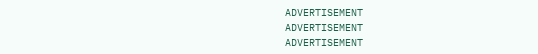ADVERTISEMENT
ADVERTISEMENT
ADVERTISEMENT